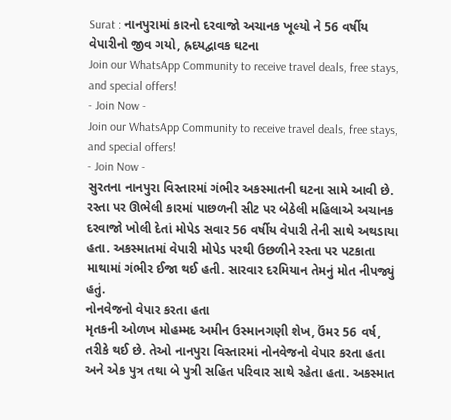Surat : નાનપુરામાં કારનો દરવાજો અચાનક ખૂલ્યો ને 56 વર્ષીય વેપારીનો જીવ ગયો, હ્રદયદ્વાવક ઘટના
Join our WhatsApp Community to receive travel deals, free stays, and special offers!
- Join Now -
Join our WhatsApp Community to receive travel deals, free stays, and special offers!
- Join Now -
સુરતના નાનપુરા વિસ્તારમાં ગંભીર અકસ્માતની ઘટના સામે આવી છે. રસ્તા પર ઊભેલી કારમાં પાછળની સીટ પર બેઠેલી મહિલાએ અચાનક દરવાજો ખોલી દેતાં મોપેડ સવાર 56 વર્ષીય વેપારી તેની સાથે અથડાયા હતા. અકસ્માતમાં વેપારી મોપેડ પરથી ઉછળીને રસ્તા પર પટકાતા માથામાં ગંભીર ઈજા થઈ હતી. સારવાર દરમિયાન તેમનું મોત નીપજ્યું હતું.
નોનવેજનો વેપાર કરતા હતા
મૃતકની ઓળખ મોહમ્મદ અમીન ઉસ્માનગણી શેખ, ઉંમર 56 વર્ષ, તરીકે થઈ છે. તેઓ નાનપુરા વિસ્તારમાં નોનવેજનો વેપાર કરતા હતા અને એક પુત્ર તથા બે પુત્રી સહિત પરિવાર સાથે રહેતા હતા. અકસ્માત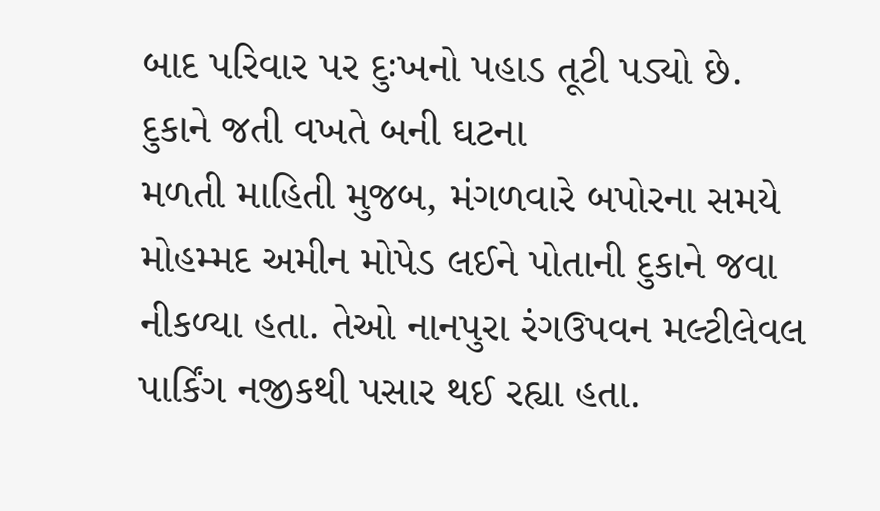બાદ પરિવાર પર દુઃખનો પહાડ તૂટી પડ્યો છે.
દુકાને જતી વખતે બની ઘટના
મળતી માહિતી મુજબ, મંગળવારે બપોરના સમયે મોહમ્મદ અમીન મોપેડ લઈને પોતાની દુકાને જવા નીકળ્યા હતા. તેઓ નાનપુરા રંગઉપવન મલ્ટીલેવલ પાર્કિંગ નજીકથી પસાર થઈ રહ્યા હતા.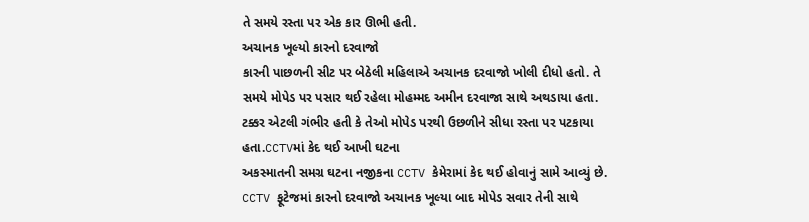તે સમયે રસ્તા પર એક કાર ઊભી હતી.
અચાનક ખૂલ્યો કારનો દરવાજો
કારની પાછળની સીટ પર બેઠેલી મહિલાએ અચાનક દરવાજો ખોલી દીધો હતો. તે સમયે મોપેડ પર પસાર થઈ રહેલા મોહમ્મદ અમીન દરવાજા સાથે અથડાયા હતા. ટક્કર એટલી ગંભીર હતી કે તેઓ મોપેડ પરથી ઉછળીને સીધા રસ્તા પર પટકાયા હતા.CCTVમાં કેદ થઈ આખી ઘટના
અકસ્માતની સમગ્ર ઘટના નજીકના CCTV કેમેરામાં કેદ થઈ હોવાનું સામે આવ્યું છે. CCTV ફૂટેજમાં કારનો દરવાજો અચાનક ખૂલ્યા બાદ મોપેડ સવાર તેની સાથે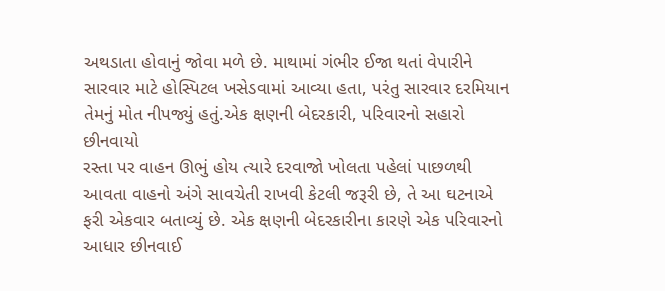અથડાતા હોવાનું જોવા મળે છે. માથામાં ગંભીર ઈજા થતાં વેપારીને સારવાર માટે હોસ્પિટલ ખસેડવામાં આવ્યા હતા, પરંતુ સારવાર દરમિયાન તેમનું મોત નીપજ્યું હતું.એક ક્ષણની બેદરકારી, પરિવારનો સહારો છીનવાયો
રસ્તા પર વાહન ઊભું હોય ત્યારે દરવાજો ખોલતા પહેલાં પાછળથી આવતા વાહનો અંગે સાવચેતી રાખવી કેટલી જરૂરી છે, તે આ ઘટનાએ ફરી એકવાર બતાવ્યું છે. એક ક્ષણની બેદરકારીના કારણે એક પરિવારનો આધાર છીનવાઈ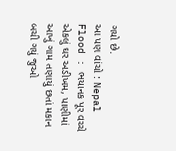ગયો છે.
આ પણ વાંચો : Nepal Flood : ભયાનક પૂર વચ્ચે એકલું ઘર અડીખમ, પાણીમાં આખું ગામ તણાયું છતાં મકાન બચી ગયું જુઓ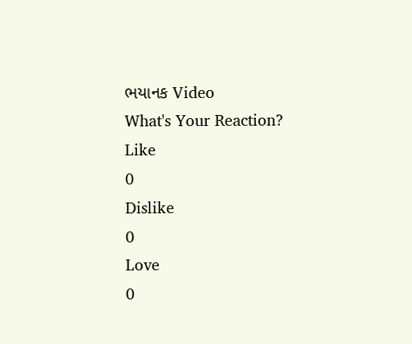ભયાનક Video
What's Your Reaction?
Like
0
Dislike
0
Love
0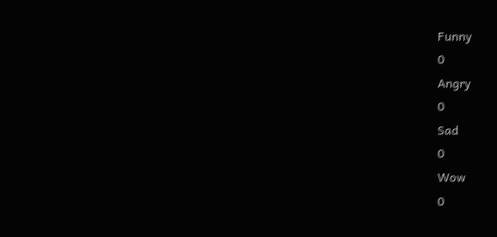Funny
0
Angry
0
Sad
0
Wow
0